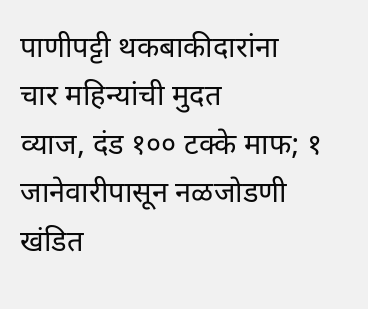पाणीपट्टी थकबाकीदारांना
चार महिन्यांची मुदत
व्याज, दंड १०० टक्के माफ; १ जानेवारीपासून नळजोडणी खंडित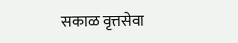सकाळ वृत्तसेवा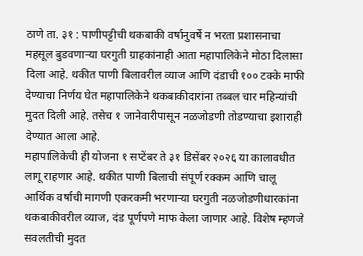ठाणे ता. ३१ : पाणीपट्टीची थकबाकी वर्षानुवर्षे न भरता प्रशासनाचा महसूल बुडवणाऱ्या घरगुती ग्राहकांनाही आता महापालिकेने मोठा दिलासा दिला आहे. थकीत पाणी बिलावरील व्याज आणि दंडाची १०० टक्के माफी देण्याचा निर्णय घेत महापालिकेने थकबाकीदारांना तब्बल चार महिन्यांची मुदत दिली आहे. तसेच १ जानेवारीपासून नळजोडणी तोडण्याचा इशाराही देण्यात आला आहे.
महापालिकेची ही योजना १ सप्टेंबर ते ३१ डिसेंबर २०२६ या कालावधीत लागू राहणार आहे. थकीत पाणी बिलाची संपूर्ण रक्कम आणि चालू आर्थिक वर्षाची मागणी एकरकमी भरणाऱ्या घरगुती नळजोडणीधारकांना थकबाकीवरील व्याज, दंड पूर्णपणे माफ केला जाणार आहे. विशेष म्हणजे सवलतीची मुदत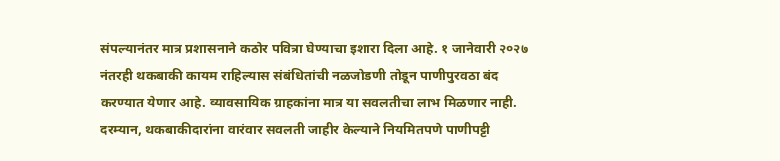संपल्यानंतर मात्र प्रशासनाने कठोर पवित्रा घेण्याचा इशारा दिला आहे. १ जानेवारी २०२७ नंतरही थकबाकी कायम राहिल्यास संबंधितांची नळजोडणी तोडून पाणीपुरवठा बंद करण्यात येणार आहे. व्यावसायिक ग्राहकांना मात्र या सवलतीचा लाभ मिळणार नाही.
दरम्यान, थकबाकीदारांना वारंवार सवलती जाहीर केल्याने नियमितपणे पाणीपट्टी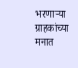भरणाऱ्या ग्राहकांच्या मनात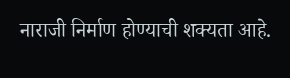नाराजी निर्माण होण्याची शक्यता आहे.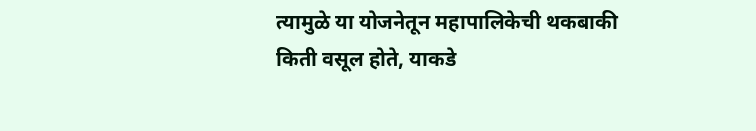त्यामुळे या योजनेतून महापालिकेची थकबाकी किती वसूल होते, याकडे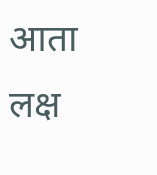आता लक्ष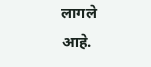लागले आहे.